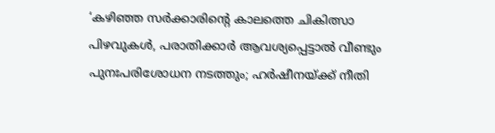‘കഴിഞ്ഞ സർക്കാരിന്റെ കാലത്തെ ചികിത്സാ പിഴവുകൾ, പരാതിക്കാർ ആവശ്യപ്പെട്ടാൽ വീണ്ടും പുനഃപരിശോധന നടത്തും; ഹർഷീനയ്‌ക്ക് നീതി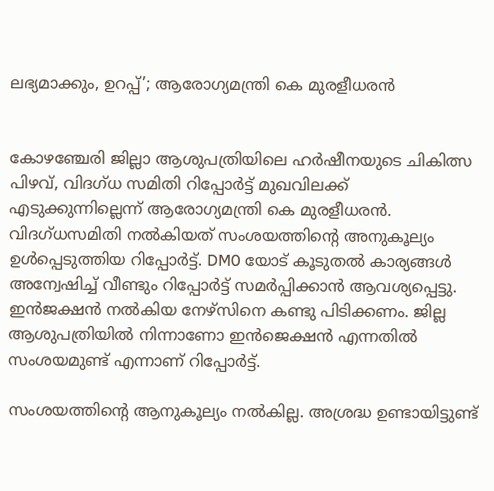ലഭ്യമാക്കും, ഉറപ്പ്’; ആരോഗ്യമന്ത്രി കെ മുരളീധരൻ


കോഴഞ്ചേരി ജില്ലാ ആശുപത്രിയിലെ ഹർഷീനയുടെ ചികിത്സ പിഴവ്, വിദഗ്ധ സമിതി റിപ്പോർട്ട് മുഖവിലക്ക് എടുക്കുന്നില്ലെന്ന് ആരോഗ്യമന്ത്രി കെ മുരളീധരൻ. വിദഗ്ധസമിതി നൽകിയത് സംശയത്തിന്റെ അനുകൂല്യം ഉൾപ്പെടുത്തിയ റിപ്പോർട്ട്. DM0 യോട് കൂടുതൽ കാര്യങ്ങൾ അന്വേഷിച്ച് വീണ്ടും റിപ്പോർട്ട് സമർപ്പിക്കാൻ ആവശ്യപ്പെട്ടു. ഇൻജക്ഷൻ നൽകിയ നേഴ്സിനെ കണ്ടു പിടിക്കണം. ജില്ല ആശുപത്രിയിൽ നിന്നാണോ ഇൻജെക്ഷൻ എന്നതിൽ സംശയമുണ്ട് എന്നാണ് റിപ്പോർട്ട്.

സംശയത്തിന്റെ ആനുകൂല്യം നൽകില്ല. അശ്രദ്ധ ഉണ്ടായിട്ടുണ്ട്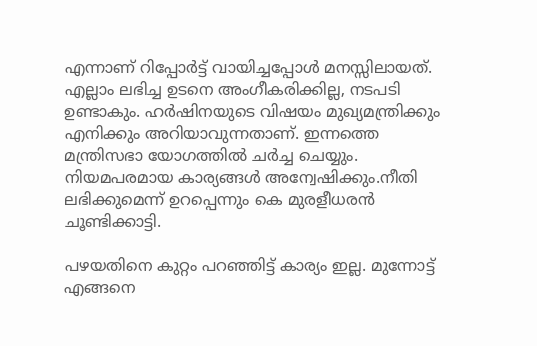എന്നാണ് റിപ്പോർട്ട് വായിച്ചപ്പോൾ മനസ്സിലായത്. എല്ലാം ലഭിച്ച ഉടനെ അംഗീകരിക്കില്ല, നടപടി ഉണ്ടാകും. ഹർഷിനയുടെ വിഷയം മുഖ്യമന്ത്രിക്കും എനിക്കും അറിയാവുന്നതാണ്. ഇന്നത്തെ മന്ത്രിസഭാ യോഗത്തിൽ ചർച്ച ചെയ്യും. നിയമപരമായ കാര്യങ്ങൾ അന്വേഷിക്കും.നീതി ലഭിക്കുമെന്ന് ഉറപ്പെന്നും കെ മുരളീധരൻ ചൂണ്ടിക്കാട്ടി.

പഴയതിനെ കുറ്റം പറഞ്ഞിട്ട് കാര്യം ഇല്ല. മുന്നോട്ട് എങ്ങനെ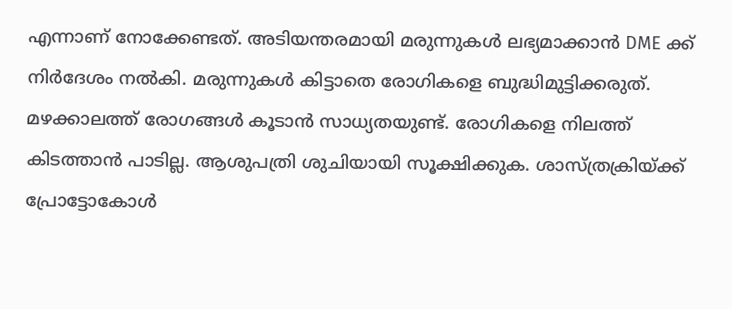എന്നാണ് നോക്കേണ്ടത്. അടിയന്തരമായി മരുന്നുകൾ ലഭ്യമാക്കാൻ DME ക്ക് നിർദേശം നൽകി. മരുന്നുകൾ കിട്ടാതെ രോഗികളെ ബുദ്ധിമുട്ടിക്കരുത്. മഴക്കാലത്ത് രോഗങ്ങൾ കൂടാൻ സാധ്യതയുണ്ട്. രോഗികളെ നിലത്ത് കിടത്താൻ പാടില്ല. ആശുപത്രി ശുചിയായി സൂക്ഷിക്കുക. ശാസ്ത്രക്രിയ്ക്ക് പ്രോട്ടോകോൾ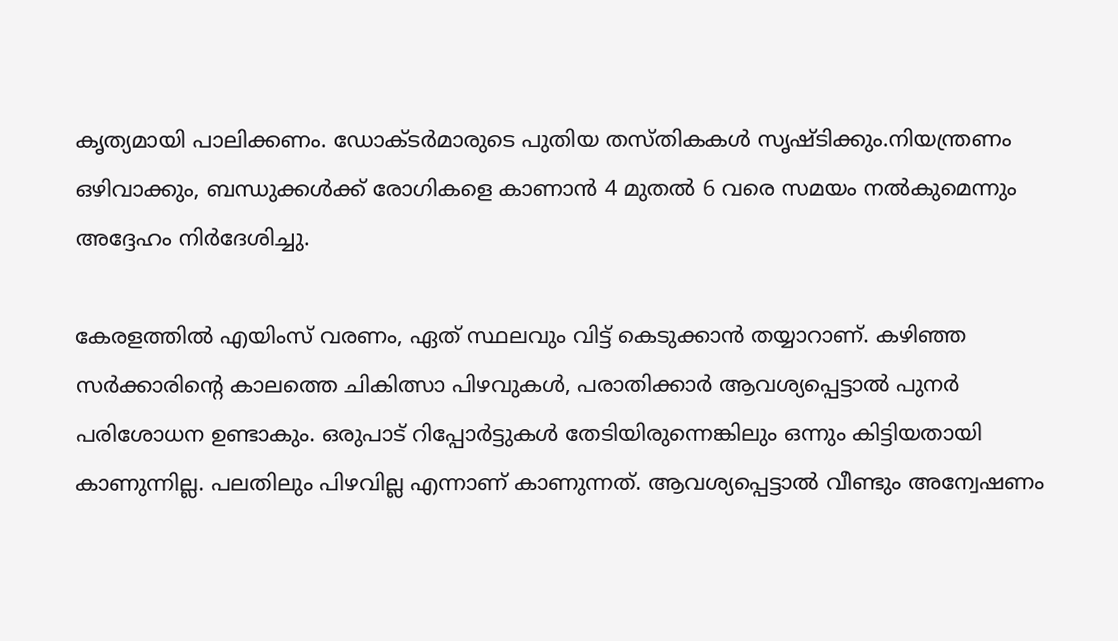കൃത്യമായി പാലിക്കണം. ഡോക്ടർമാരുടെ പുതിയ തസ്തികകൾ സൃഷ്ടിക്കും.നിയന്ത്രണം ഒഴിവാക്കും, ബന്ധുക്കൾക്ക് രോഗികളെ കാണാൻ 4 മുതൽ 6 വരെ സമയം നൽകുമെന്നും അദ്ദേഹം നിർദേശിച്ചു.

കേരളത്തിൽ എയിംസ് വരണം, ഏത് സ്ഥലവും വിട്ട് കെടുക്കാൻ തയ്യാറാണ്. കഴിഞ്ഞ സർക്കാരിന്റെ കാലത്തെ ചികിത്സാ പിഴവുകൾ, പരാതിക്കാർ ആവശ്യപ്പെട്ടാൽ പുനർ പരിശോധന ഉണ്ടാകും. ഒരുപാട് റിപ്പോർട്ടുകൾ തേടിയിരുന്നെങ്കിലും ഒന്നും കിട്ടിയതായി കാണുന്നില്ല. പലതിലും പിഴവില്ല എന്നാണ് കാണുന്നത്. ആവശ്യപ്പെട്ടാൽ വീണ്ടും അന്വേഷണം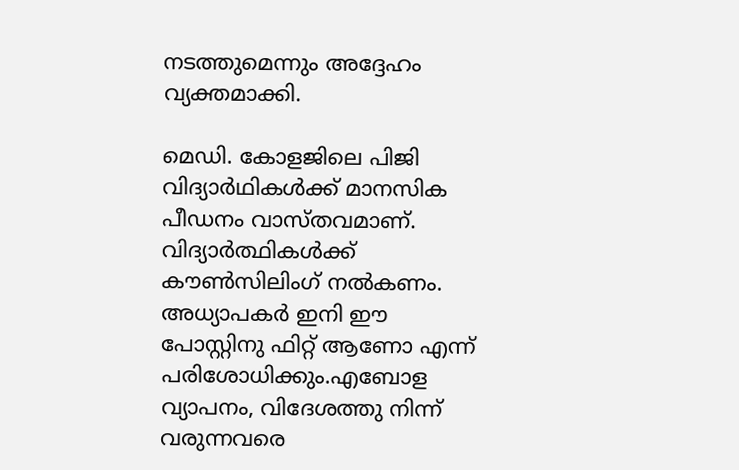നടത്തുമെന്നും അദ്ദേഹം വ്യക്തമാക്കി.

മെഡി. കോളജിലെ പിജി വിദ്യാർഥികൾക്ക് മാനസിക പീഡനം വാസ്തവമാണ്. വിദ്യാർത്ഥികൾക്ക് കൗൺസിലിംഗ് നൽകണം. അധ്യാപകർ ഇനി ഈ പോസ്റ്റിനു ഫിറ്റ് ആണോ എന്ന് പരിശോധിക്കും.എബോള വ്യാപനം, വിദേശത്തു നിന്ന് വരുന്നവരെ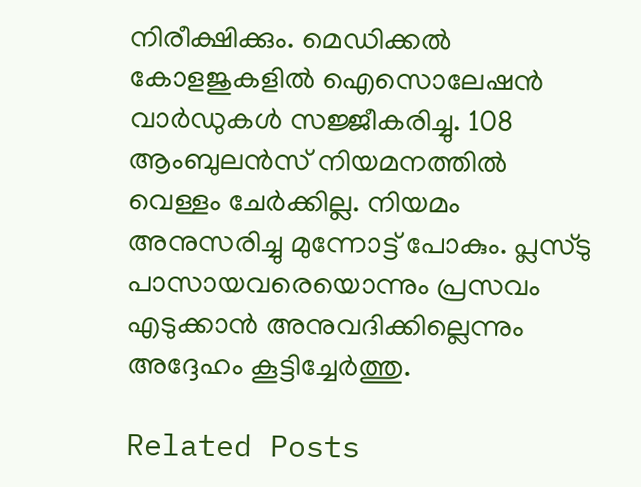നിരീക്ഷിക്കും. മെഡിക്കൽ കോളജുകളിൽ ഐസൊലേഷൻ വാർഡുകൾ സജ്ജീകരിച്ചു. 108 ആംബുലൻസ് നിയമനത്തിൽ വെള്ളം ചേർക്കില്ല. നിയമം അനുസരിച്ചു മുന്നോട്ട് പോകും. പ്ലസ്ടു പാസായവരെയൊന്നും പ്രസവം എടുക്കാൻ അനുവദിക്കില്ലെന്നും അദ്ദേഹം കൂട്ടിച്ചേർത്തു.

Related Posts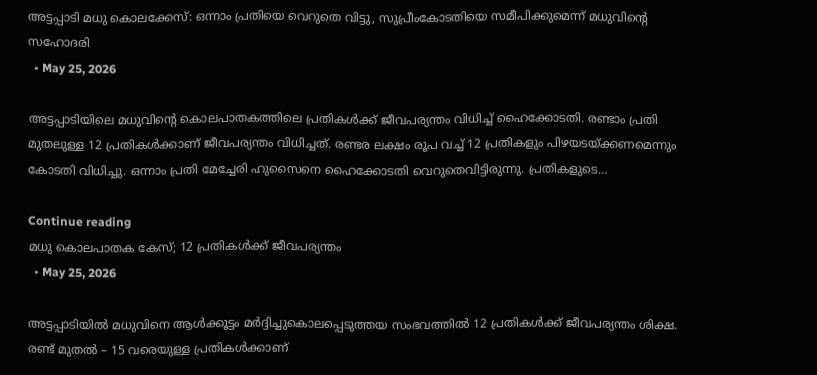അട്ടപ്പാടി മധു കൊലക്കേസ്: ഒന്നാം പ്രതിയെ വെറുതെ വിട്ടു, സുപ്രീംകോടതിയെ സമീപിക്കുമെന്ന് മധുവിന്റെ സഹോദരി
  • May 25, 2026

അട്ടപ്പാടിയിലെ മധുവിന്റെ കൊലപാതകത്തിലെ പ്രതികൾക്ക് ജീവപര്യന്തം വിധിച്ച് ഹൈക്കോടതി. രണ്ടാം പ്രതി മുതലുള്ള 12 പ്രതികൾക്കാണ് ജീവപര്യന്തം വിധിച്ചത്. രണ്ടര ലക്ഷം രൂപ വച്ച് 12 പ്രതികളും പിഴയടയ്ക്കണമെന്നും കോടതി വിധിച്ചു. ഒന്നാം പ്രതി മേച്ചേരി ഹുസൈനെ ഹൈക്കോടതി വെറുതെവിട്ടിരുന്നു. പ്രതികളുടെ…

Continue reading
മധു കൊലപാതക കേസ്; 12 പ്രതികൾക്ക് ജീവപര്യന്തം
  • May 25, 2026

അട്ടപ്പാടിയിൽ മധുവിനെ ആൾക്കൂട്ടം മർദ്ദിച്ചുകൊലപ്പെടുത്തയ സംഭവത്തിൽ 12 പ്രതികൾക്ക് ജീവപര്യന്തം ശിക്ഷ. രണ്ട് മുതൽ – 15 വരെയുള്ള പ്രതികൾക്കാണ്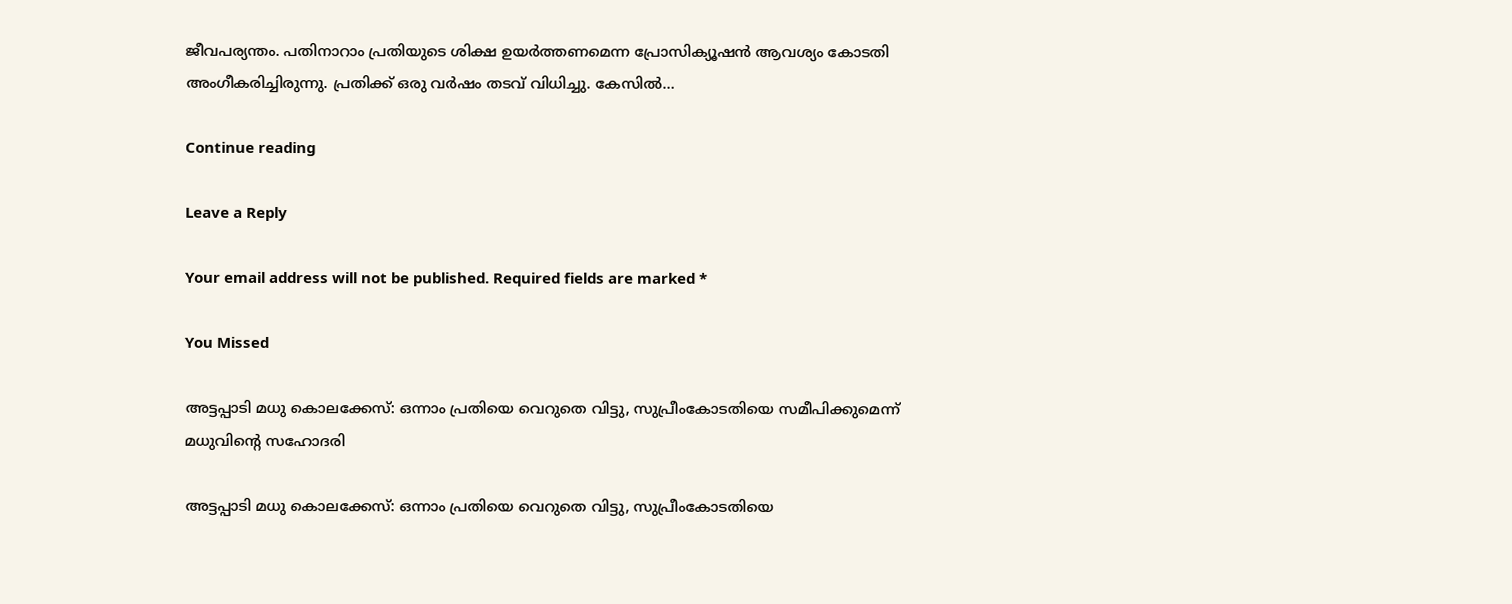ജീവപര്യന്തം. പതിനാറാം പ്രതിയുടെ ശിക്ഷ ഉയർത്തണമെന്ന പ്രോസിക്യൂഷൻ ആവശ്യം കോടതി അംഗീകരിച്ചിരുന്നു. പ്രതിക്ക് ഒരു വർഷം തടവ് വിധിച്ചു. കേസിൽ…

Continue reading

Leave a Reply

Your email address will not be published. Required fields are marked *

You Missed

അട്ടപ്പാടി മധു കൊലക്കേസ്: ഒന്നാം പ്രതിയെ വെറുതെ വിട്ടു, സുപ്രീംകോടതിയെ സമീപിക്കുമെന്ന് മധുവിന്റെ സഹോദരി

അട്ടപ്പാടി മധു കൊലക്കേസ്: ഒന്നാം പ്രതിയെ വെറുതെ വിട്ടു, സുപ്രീംകോടതിയെ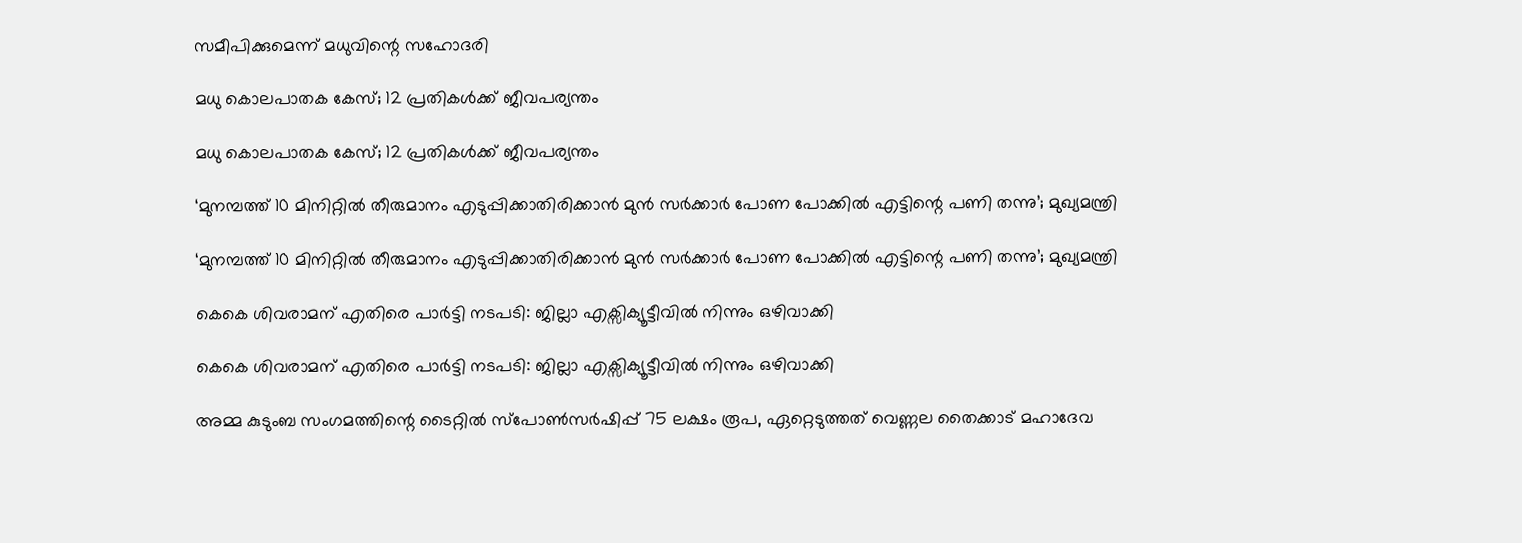സമീപിക്കുമെന്ന് മധുവിന്റെ സഹോദരി

മധു കൊലപാതക കേസ്; 12 പ്രതികൾക്ക് ജീവപര്യന്തം

മധു കൊലപാതക കേസ്; 12 പ്രതികൾക്ക് ജീവപര്യന്തം

‘മുനമ്പത്ത് 10 മിനിറ്റില്‍ തീരുമാനം എടുപ്പിക്കാതിരിക്കാൻ മുൻ സർക്കാർ പോണ പോക്കിൽ എട്ടിന്റെ പണി തന്നു’; മുഖ്യമന്ത്രി

‘മുനമ്പത്ത് 10 മിനിറ്റില്‍ തീരുമാനം എടുപ്പിക്കാതിരിക്കാൻ മുൻ സർക്കാർ പോണ പോക്കിൽ എട്ടിന്റെ പണി തന്നു’; മുഖ്യമന്ത്രി

കെകെ ശിവരാമന് എതിരെ പാർട്ടി നടപടി: ജില്ലാ എക്സിക്യൂട്ടീവിൽ നിന്നും ഒഴിവാക്കി

കെകെ ശിവരാമന് എതിരെ പാർട്ടി നടപടി: ജില്ലാ എക്സിക്യൂട്ടീവിൽ നിന്നും ഒഴിവാക്കി

അമ്മ കുടുംബ സംഗമത്തിന്റെ ടൈറ്റിൽ സ്പോൺസർഷിപ്പ് 75 ലക്ഷം രൂപ, ഏറ്റെടുത്തത് വെണ്ണല തൈക്കാട് മഹാദേവ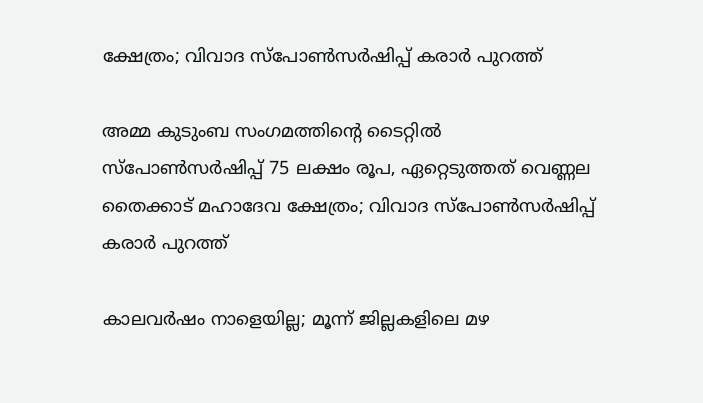ക്ഷേത്രം; വിവാദ സ്പോൺസർഷിപ്പ് കരാർ പുറത്ത്

അമ്മ കുടുംബ സംഗമത്തിന്റെ ടൈറ്റിൽ സ്പോൺസർഷിപ്പ് 75 ലക്ഷം രൂപ, ഏറ്റെടുത്തത് വെണ്ണല തൈക്കാട് മഹാദേവ ക്ഷേത്രം; വിവാദ സ്പോൺസർഷിപ്പ് കരാർ പുറത്ത്

കാലവർഷം നാളെയില്ല; മൂന്ന് ജില്ലകളിലെ മഴ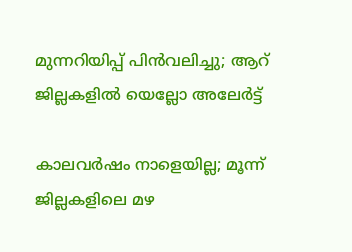മുന്നറിയിപ്പ് പിൻവലിച്ചു; ആറ് ജില്ലകളിൽ യെല്ലോ അലേർട്ട്

കാലവർഷം നാളെയില്ല; മൂന്ന് ജില്ലകളിലെ മഴ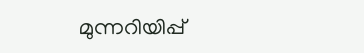മുന്നറിയിപ്പ്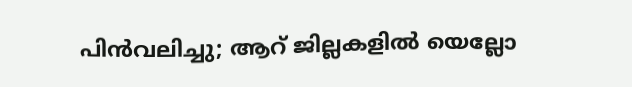പിൻവലിച്ചു; ആറ് ജില്ലകളിൽ യെല്ലോ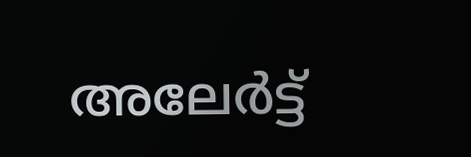അലേർട്ട്